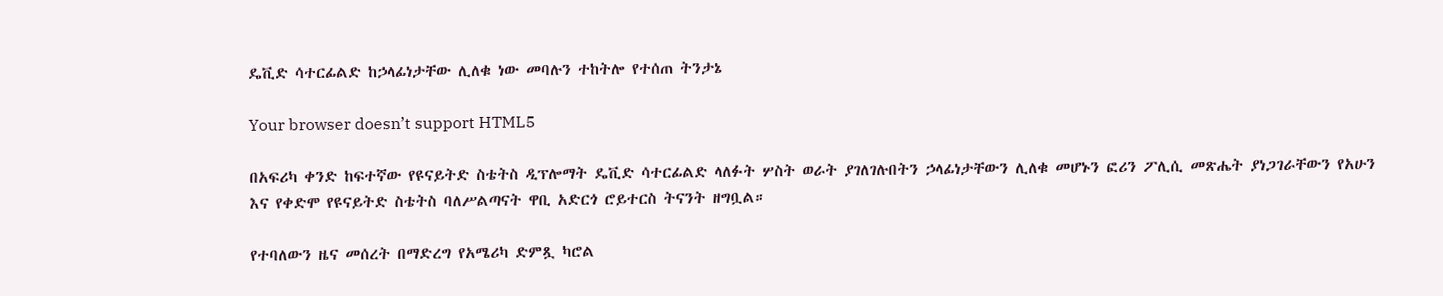ዴቪድ ሳተርፊልድ ከኃላፊነታቸው ሊለቁ ነው መባሉን ተከትሎ የተሰጠ ትንታኔ

Your browser doesn’t support HTML5

በአፍሪካ ቀንድ ከፍተኛው የዩናይትድ ስቴትስ ዲፕሎማት ዴቪድ ሳተርፊልድ ላለፉት ሦስት ወራት ያገለገሉበትን ኃላፊነታቸውን ሊለቁ መሆኑን ፎሪን ፖሊሲ መጽሔት ያነጋገራቸውን የአሁን እና የቀድሞ የዩናይትድ ስቴትስ ባለሥልጣናት ዋቢ አድርጎ ሮይተርስ ትናንት ዘግቧል።

የተባለውን ዜና መሰረት በማድረግ የአሜሪካ ድምጿ ካሮል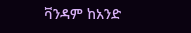ቫንዳም ከአንድ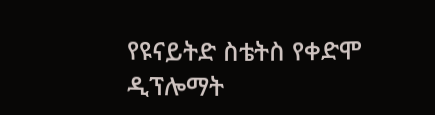የዩናይትድ ስቴትስ የቀድሞ ዲፕሎማት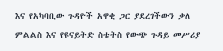እና የአካባቢው ጉዳዮች አዋቂ ጋር ያደረገችውን ቃለ ምልልስ እና የዩናይትድ ስቴትስ የውጭ ጉዳይ መሥሪያ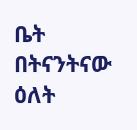ቤት በትናንትናው ዕለት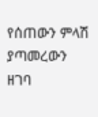የሰጠውን ምላሽ ያጣመረውን ዘገባ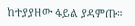ከተያያዘው ፋይል ያዳምጡ።